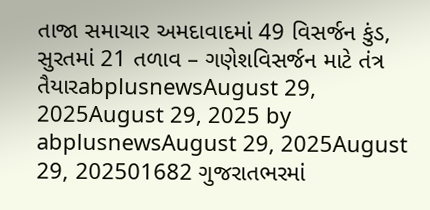તાજા સમાચાર અમદાવાદમાં 49 વિસર્જન કુંડ, સુરતમાં 21 તળાવ – ગણેશવિસર્જન માટે તંત્ર તૈયારabplusnewsAugust 29, 2025August 29, 2025 by abplusnewsAugust 29, 2025August 29, 202501682 ગુજરાતભરમાં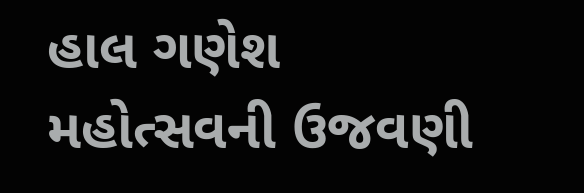હાલ ગણેશ મહોત્સવની ઉજવણી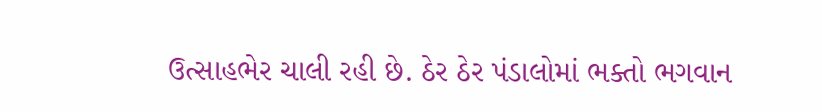ઉત્સાહભેર ચાલી રહી છે. ઠેર ઠેર પંડાલોમાં ભક્તો ભગવાન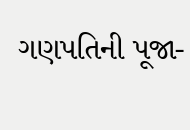ગણપતિની પૂજા-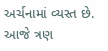અર્ચનામાં વ્યસ્ત છે. આજે ત્રણ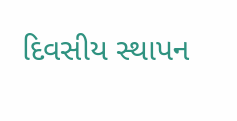દિવસીય સ્થાપન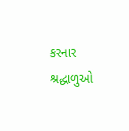કરનાર શ્રદ્ધાળુઓ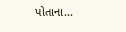પોતાના...